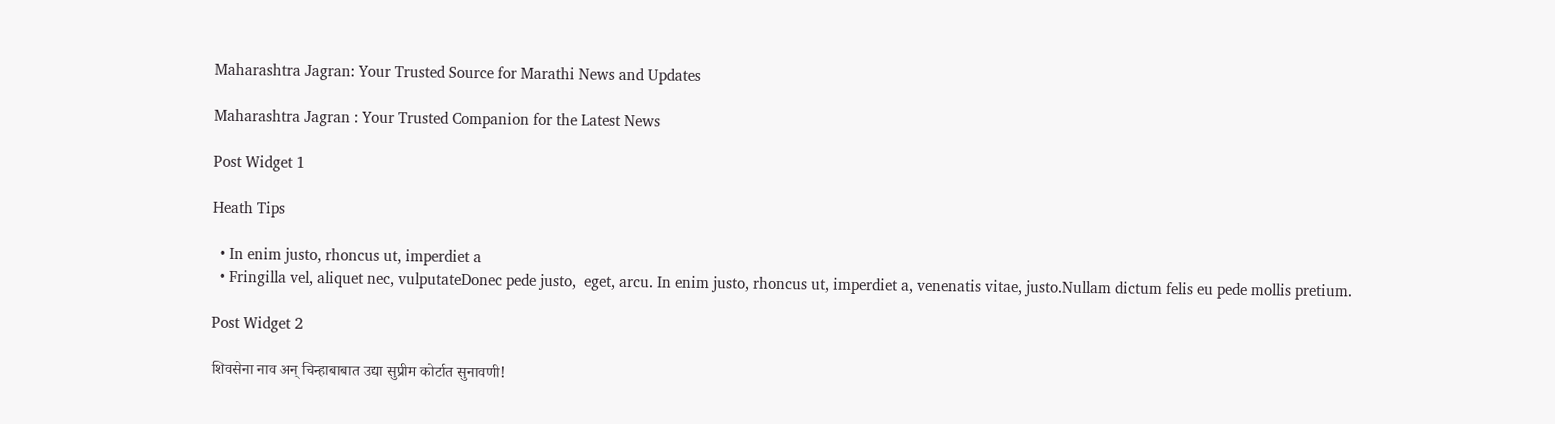Maharashtra Jagran: Your Trusted Source for Marathi News and Updates

Maharashtra Jagran : Your Trusted Companion for the Latest News

Post Widget 1

Heath Tips

  • In enim justo, rhoncus ut, imperdiet a
  • Fringilla vel, aliquet nec, vulputateDonec pede justo,  eget, arcu. In enim justo, rhoncus ut, imperdiet a, venenatis vitae, justo.Nullam dictum felis eu pede mollis pretium.

Post Widget 2

शिवसेना नाव अन् चिन्हाबाबात उद्या सुप्रीम कोर्टात सुनावणी!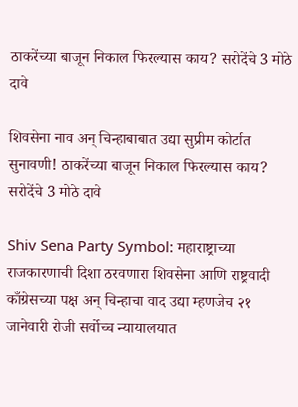ठाकरेंच्या बाजून निकाल फिरल्यास काय? सरोदेंचे 3 मोठे दावे

शिवसेना नाव अन् चिन्हाबाबात उद्या सुप्रीम कोर्टात सुनावणी! ठाकरेंच्या बाजून निकाल फिरल्यास काय? सरोदेंचे 3 मोठे दावे

Shiv Sena Party Symbol: महाराष्ट्राच्या राजकारणाची दिशा ठरवणारा शिवसेना आणि राष्ट्रवादी काँग्रेसच्या पक्ष अन् चिन्हाचा वाद उद्या म्हणजेच २१ जानेवारी रोजी सर्वोच्च न्यायालयात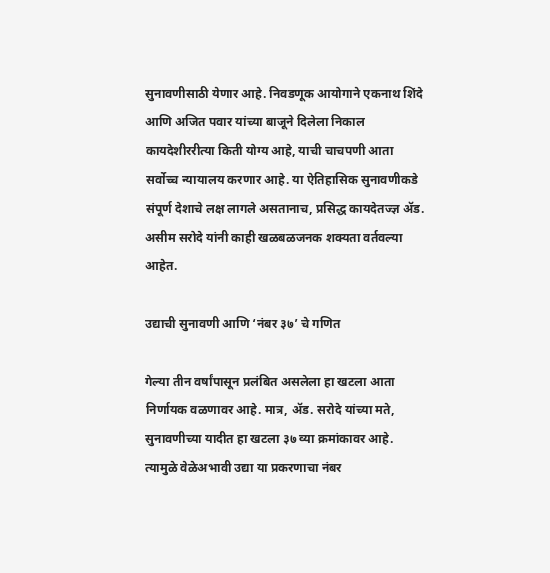सुनावणीसाठी येणार आहे. निवडणूक आयोगाने एकनाथ शिंदे आणि अजित पवार यांच्या बाजूने दिलेला निकाल कायदेशीररीत्या किती योग्य आहे, याची चाचपणी आता सर्वोच्च न्यायालय करणार आहे. या ऐतिहासिक सुनावणीकडे संपूर्ण देशाचे लक्ष लागले असतानाच, प्रसिद्ध कायदेतज्ज्ञ अ‍ॅड. असीम सरोदे यांनी काही खळबळजनक शक्यता वर्तवल्या आहेत.

उद्याची सुनावणी आणि ‘नंबर ३७’ चे गणित

गेल्या तीन वर्षांपासून प्रलंबित असलेला हा खटला आता निर्णायक वळणावर आहे. मात्र, अ‍ॅड. सरोदे यांच्या मते, सुनावणीच्या यादीत हा खटला ३७ व्या क्रमांकावर आहे. त्यामुळे वेळेअभावी उद्या या प्रकरणाचा नंबर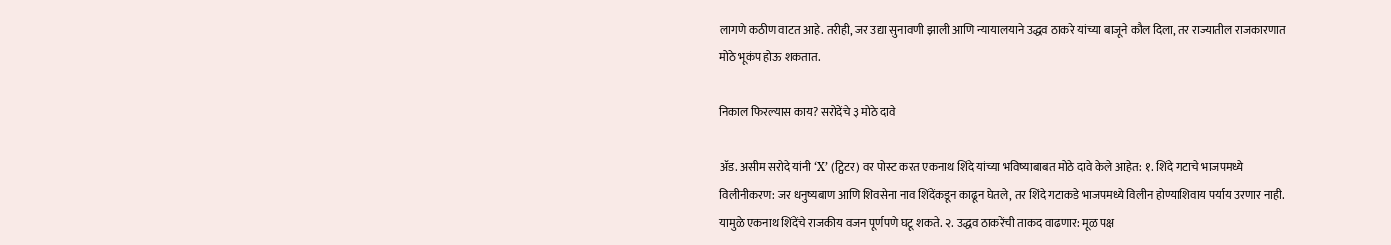लागणे कठीण वाटत आहे. तरीही, जर उद्या सुनावणी झाली आणि न्यायालयाने उद्धव ठाकरे यांच्या बाजूने कौल दिला, तर राज्यातील राजकारणात मोठे भूकंप होऊ शकतात.

निकाल फिरल्यास काय? सरोदेंचे ३ मोठे दावे

अ‍ॅड. असीम सरोदे यांनी ‘X’ (ट्विटर) वर पोस्ट करत एकनाथ शिंदे यांच्या भविष्याबाबत मोठे दावे केले आहेत: १. शिंदे गटाचे भाजपमध्ये विलीनीकरण: जर धनुष्यबाण आणि शिवसेना नाव शिंदेंकडून काढून घेतले, तर शिंदे गटाकडे भाजपमध्ये विलीन होण्याशिवाय पर्याय उरणार नाही. यामुळे एकनाथ शिंदेंचे राजकीय वजन पूर्णपणे घटू शकते. २. उद्धव ठाकरेंची ताकद वाढणार: मूळ पक्ष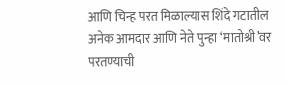आणि चिन्ह परत मिळाल्यास शिंदे गटातील अनेक आमदार आणि नेते पुन्हा ‘मातोश्री’वर परतण्याची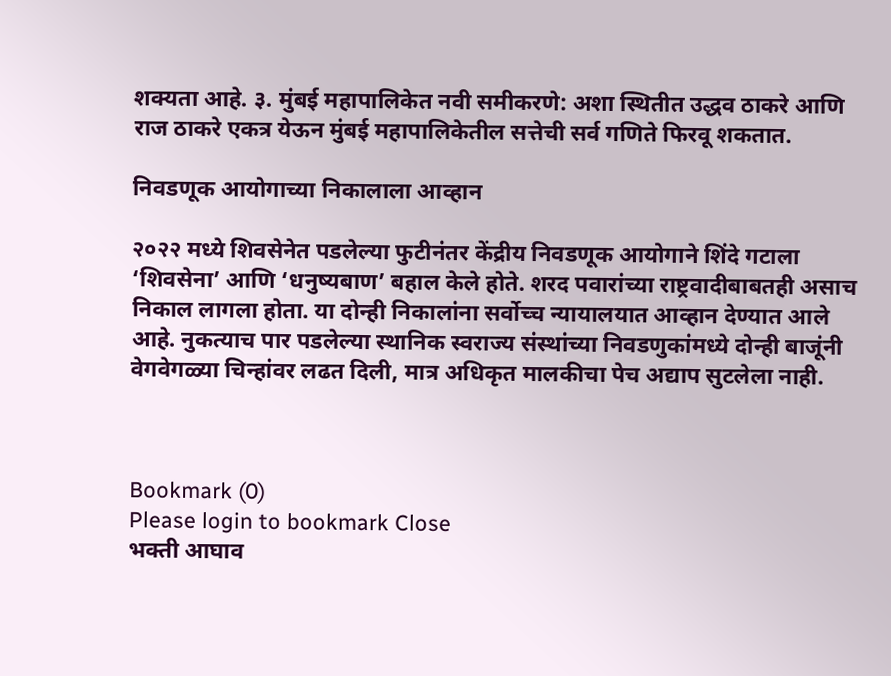शक्यता आहे. ३. मुंबई महापालिकेत नवी समीकरणे: अशा स्थितीत उद्धव ठाकरे आणि राज ठाकरे एकत्र येऊन मुंबई महापालिकेतील सत्तेची सर्व गणिते फिरवू शकतात.

निवडणूक आयोगाच्या निकालाला आव्हान

२०२२ मध्ये शिवसेनेत पडलेल्या फुटीनंतर केंद्रीय निवडणूक आयोगाने शिंदे गटाला ‘शिवसेना’ आणि ‘धनुष्यबाण’ बहाल केले होते. शरद पवारांच्या राष्ट्रवादीबाबतही असाच निकाल लागला होता. या दोन्ही निकालांना सर्वोच्च न्यायालयात आव्हान देण्यात आले आहे. नुकत्याच पार पडलेल्या स्थानिक स्वराज्य संस्थांच्या निवडणुकांमध्ये दोन्ही बाजूंनी वेगवेगळ्या चिन्हांवर लढत दिली, मात्र अधिकृत मालकीचा पेच अद्याप सुटलेला नाही.



Bookmark (0)
Please login to bookmark Close
भक्ती आघाव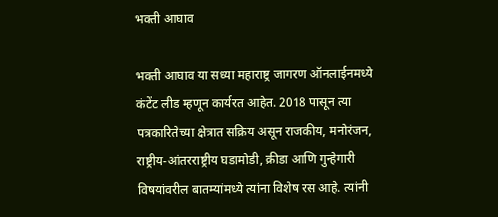भक्ती आघाव

भक्ती आघाव या सध्या महाराष्ट्र जागरण ऑनलाईनमध्ये कंटेंट लीड म्हणून कार्यरत आहेत. 2018 पासून त्या पत्रकारितेच्या क्षेत्रात सक्रिय असून राजकीय, मनोरंजन, राष्ट्रीय-आंतरराष्ट्रीय घडामोडी, क्रीडा आणि गुन्हेगारी विषयांवरील बातम्यांमध्ये त्यांना विशेष रस आहे. त्यांनी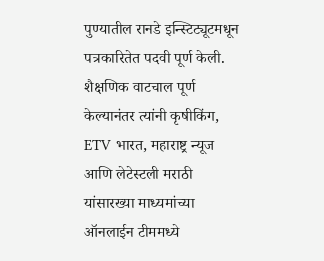पुण्यातील रानडे इन्स्टिट्यूटमधून पत्रकारितेत पदवी पूर्ण केली. शैक्षणिक वाटचाल पूर्ण केल्यानंतर त्यांनी कृषीकिंग, ETV भारत, महाराष्ट्र न्यूज आणि लेटेस्टली मराठी यांसारख्या माध्यमांच्या ऑनलाईन टीममध्ये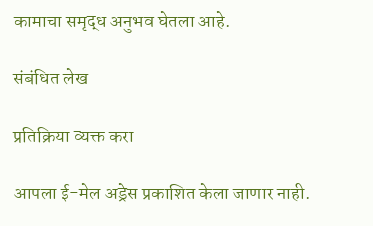कामाचा समृद्ध अनुभव घेतला आहे.

संबंधित लेख

प्रतिक्रिया व्यक्त करा

आपला ई-मेल अड्रेस प्रकाशित केला जाणार नाही.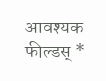आवश्यक फील्डस् *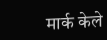मार्क केले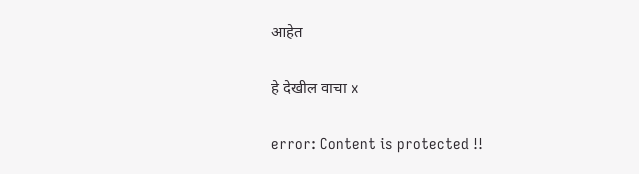आहेत

हे देखील वाचा x

error: Content is protected !!